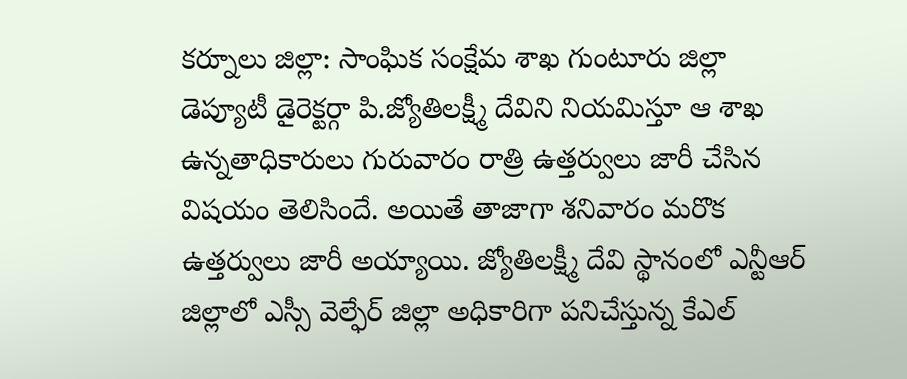కర్నూలు జిల్లా: సాంఘిక సంక్షేమ శాఖ గుంటూరు జిల్లా డెప్యూటీ డైరెక్టర్గా పి.జ్యోతిలక్ష్మీ దేవిని నియమిస్తూ ఆ శాఖ ఉన్నతాధికారులు గురువారం రాత్రి ఉత్తర్వులు జారీ చేసిన విషయం తెలిసిందే. అయితే తాజాగా శనివారం మరొక ఉత్తర్వులు జారీ అయ్యాయి. జ్యోతిలక్ష్మీ దేవి స్థానంలో ఎన్టీఆర్ జిల్లాలో ఎస్సీ వెల్ఫేర్ జిల్లా అధికారిగా పనిచేస్తున్న కేఎల్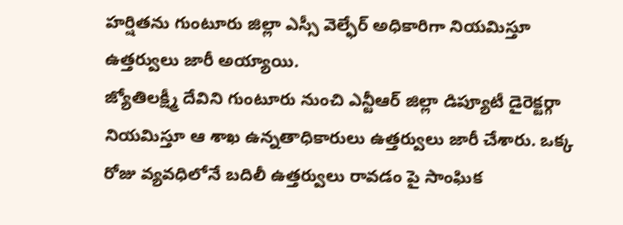హర్షితను గుంటూరు జిల్లా ఎస్సీ వెల్ఫేర్ అధికారిగా నియమిస్తూ ఉత్తర్వులు జారీ అయ్యాయి.
జ్యోతిలక్ష్మీ దేవిని గుంటూరు నుంచి ఎన్టీఆర్ జిల్లా డిప్యూటీ డైరెక్టర్గా నియమిస్తూ ఆ శాఖ ఉన్నతాధికారులు ఉత్తర్వులు జారీ చేశారు. ఒక్క రోజు వ్యవధిలోనే బదిలీ ఉత్తర్వులు రావడం పై సాంఘిక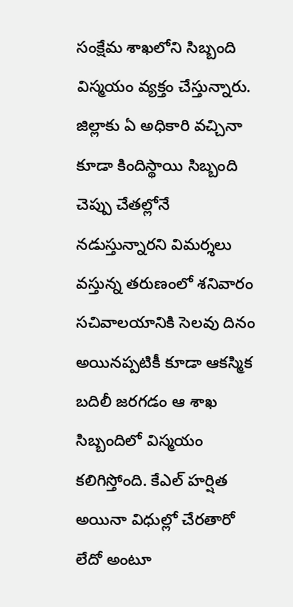సంక్షేమ శాఖలోని సిబ్బంది విస్మయం వ్యక్తం చేస్తున్నారు. జిల్లాకు ఏ అధికారి వచ్చినా కూడా కిందిస్థాయి సిబ్బంది చెప్పు చేతల్లోనే నడుస్తున్నారని విమర్శలు వస్తున్న తరుణంలో శనివారం సచివాలయానికి సెలవు దినం అయినప్పటికీ కూడా ఆకస్మిక బదిలీ జరగడం ఆ శాఖ సిబ్బందిలో విస్మయం కలిగిస్తోంది. కేఎల్ హర్షిత అయినా విధుల్లో చేరతారో లేదో అంటూ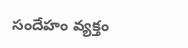సందేహం వ్యక్తం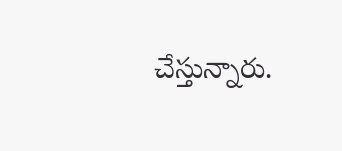చేస్తున్నారు.